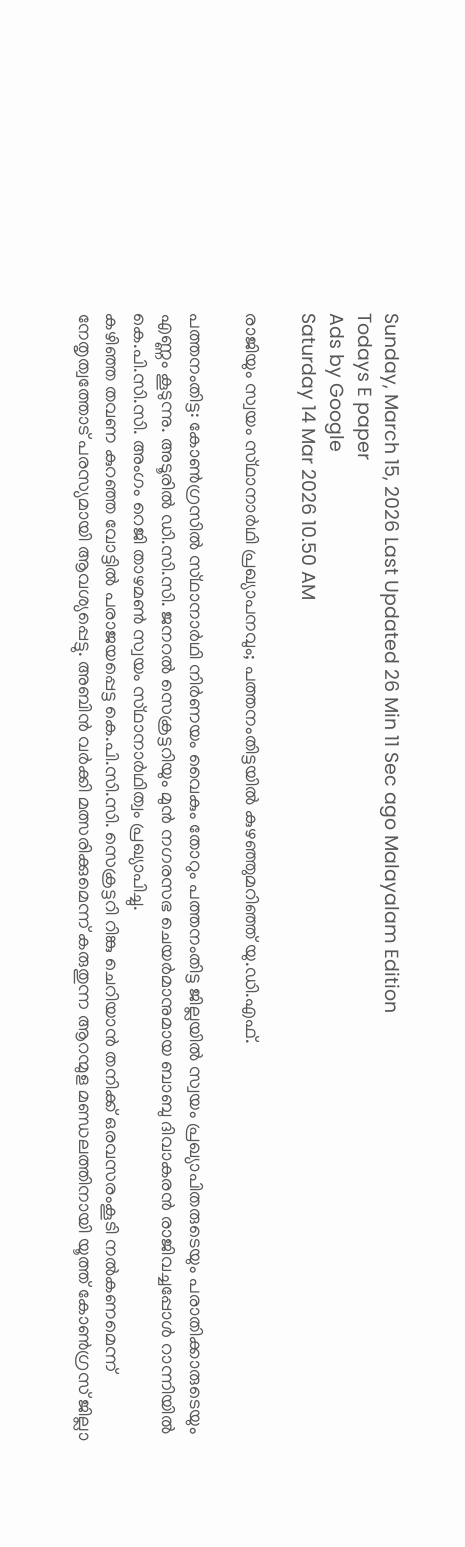Sunday, March 15, 2026 Last Updated 26 Min 11 Sec ago Malayalam Edition
Todays E paper
Ads by Google
Saturday 14 Mar 2026 10.50 AM

രാജിയും സ്വയം സ്‌ഥാനാര്‍ഥി പ്രഖ്യാപനവും; പത്തനംതിട്ടയില്‍ കുഴഞ്ഞുമറിഞ്ഞ്‌ യു.ഡി.എഫ്‌.

പത്തനംതിട്ട: കോണ്‍ഗ്രസില്‍ സ്‌ഥാനാര്‍ഥി നിര്‍ണയം വൈകും തോറും പത്തനംതിട്ട ജില്ലയില്‍ സ്വയം പ്രഖ്യാപിതരുടെയും പരാതിക്കാരുടെയും എണ്ണം കൂടുന്നു. അടൂരില്‍ ഡി.സി.സി. ജനറല്‍ സെക്രട്ടറിയും മുന്‍ നഗരസഭ ചെയര്‍മാനുമായ ബാബു ദിവാകരന്‍ രാജിവച്ചപ്പോള്‍ റാന്നിയില്‍ കെ.പി.സി.സി. അംഗം റെജി താഴമണ്‍ സ്വയം സ്‌ഥാനാര്‍ഥിത്വം പ്രഖ്യാപിച്ചു.
കഴിഞ്ഞ തവണ കുറഞ്ഞ വോട്ടില്‍ പരാജയപ്പെട്ട കെ.പി.സി.സി. സെക്രട്ടറി റിങ്കു ചെറിയാന്‍ തനിക്ക്‌ ഒരവസരംകൂടി നല്‍കണമെന്ന്‌ നേതൃത്വത്തോട്‌ പരസ്യമായി ആവശ്യപ്പെട്ടു. അബിന്‍ വര്‍ക്കി മത്സരിക്കുമെന്ന്‌ കരുതുന്ന ആറന്മുള മണ്ഡലത്തിനായി യൂത്ത്‌ കോണ്‍ഗ്രസ്‌ ജില്ലാ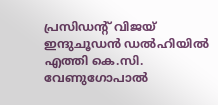പ്രസിഡന്റ്‌ വിജയ്‌ ഇന്ദുചൂഡന്‍ ഡല്‍ഹിയില്‍ എത്തി കെ.സി. വേണുഗോപാല്‍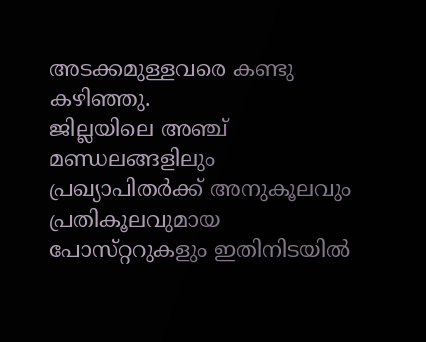അടക്കമുള്ളവരെ കണ്ടു കഴിഞ്ഞു.
ജില്ലയിലെ അഞ്ച്‌ മണ്ഡലങ്ങളിലും പ്രഖ്യാപിതര്‍ക്ക്‌ അനുകൂലവും പ്രതികൂലവുമായ പോസ്‌റ്ററുകളും ഇതിനിടയില്‍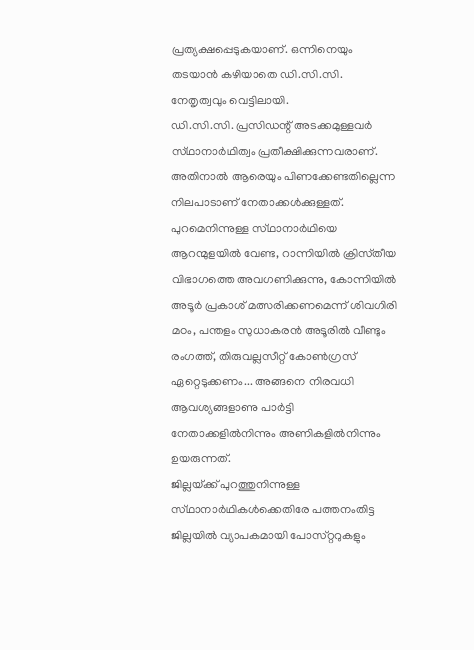പ്രത്യക്ഷപ്പെടുകയാണ്‌. ഒന്നിനെയും തടയാന്‍ കഴിയാതെ ഡി.സി.സി. നേതൃത്വവും വെട്ടിലായി.
ഡി.സി.സി. പ്രസിഡന്റ്‌ അടക്കമുള്ളവര്‍ സ്‌ഥാനാര്‍ഥിത്വം പ്രതീക്ഷിക്കുന്നവരാണ്‌. അതിനാല്‍ ആരെയും പിണക്കേണ്ടതില്ലെന്ന നിലപാടാണ്‌ നേതാക്കള്‍ക്കുള്ളത്‌.
പുറമെനിന്നുള്ള സ്‌ഥാനാര്‍ഥിയെ ആറന്മുളയില്‍ വേണ്ട, റാന്നിയില്‍ ക്രിസ്‌തീയ വിഭാഗത്തെ അവഗണിക്കുന്നു, കോന്നിയില്‍ അടൂര്‍ പ്രകാശ്‌ മത്സരിക്കണമെന്ന്‌ ശിവഗിരി മഠം, പന്തളം സുധാകരന്‍ അടൂരില്‍ വീണ്ടും രംഗത്ത്‌, തിരുവല്ലസീറ്റ്‌ കോണ്‍ഗ്രസ്‌ ഏറ്റെടുക്കണം... അങ്ങനെ നിരവധി ആവശ്യങ്ങളാണു പാര്‍ട്ടി നേതാക്കളില്‍നിന്നും അണികളില്‍നിന്നും ഉയരുന്നത്‌.
ജില്ലയ്‌ക്ക്‌ പുറത്തുനിന്നുള്ള സ്‌ഥാനാര്‍ഥികള്‍ക്കെതിരേ പത്തനംതിട്ട ജില്ലയില്‍ വ്യാപകമായി പോസ്‌റ്ററുകളും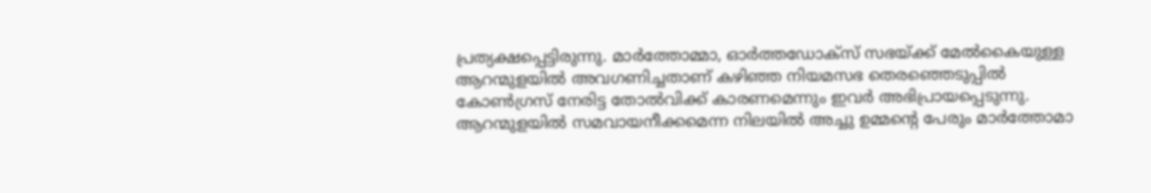പ്രത്യക്ഷപ്പെട്ടിരുന്നു. മാര്‍ത്തോമ്മാ, ഓര്‍ത്തഡോക്‌സ്‌ സഭയ്‌ക്ക്‌ മേല്‍കൈയുള്ള ആറന്മുളയില്‍ അവഗണിച്ചതാണ്‌ കഴിഞ്ഞ നിയമസഭ തെരഞ്ഞെടുപ്പില്‍ കോണ്‍ഗ്രസ്‌ നേരിട്ട തോല്‍വിക്ക്‌ കാരണമെന്നും ഇവര്‍ അഭിപ്രായപ്പെടുന്നു. ആറന്മുളയില്‍ സമവായനീക്കമെന്ന നിലയില്‍ അച്ചു ഉമ്മന്റെ പേരും മാര്‍ത്തോമാ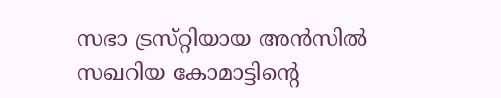സഭാ ട്രസ്‌റ്റിയായ അന്‍സില്‍ സഖറിയ കോമാട്ടിന്റെ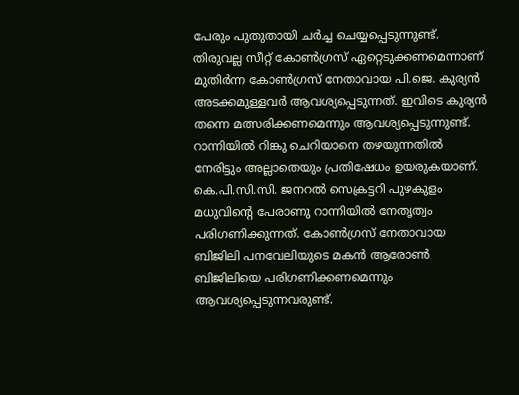പേരും പുതുതായി ചര്‍ച്ച ചെയ്യപ്പെടുന്നുണ്ട്‌. തിരുവല്ല സീറ്റ്‌ കോണ്‍ഗ്രസ്‌ ഏറ്റെടുക്കണമെന്നാണ്‌ മുതിര്‍ന്ന കോണ്‍ഗ്രസ്‌ നേതാവായ പി.ജെ. കുര്യന്‍ അടക്കമുള്ളവര്‍ ആവശ്യപ്പെടുന്നത്‌. ഇവിടെ കുര്യന്‍ തന്നെ മത്സരിക്കണമെന്നും ആവശ്യപ്പെടുന്നുണ്ട്‌.
റാന്നിയില്‍ റിങ്കു ചെറിയാനെ തഴയുന്നതില്‍ നേരിട്ടും അല്ലാതെയും പ്രതിഷേധം ഉയരുകയാണ്‌. കെ.പി.സി.സി. ജനറല്‍ സെക്രട്ടറി പുഴകുളം മധുവിന്റെ പേരാണു റാന്നിയില്‍ നേതൃത്വം പരിഗണിക്കുന്നത്‌. കോണ്‍ഗ്രസ്‌ നേതാവായ ബിജിലി പനവേലിയുടെ മകന്‍ ആരോണ്‍ ബിജിലിയെ പരിഗണിക്കണമെന്നും ആവശ്യപ്പെടുന്നവരുണ്ട്‌.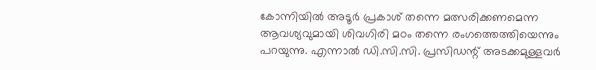കോന്നിയില്‍ അടൂര്‍ പ്രകാശ്‌ തന്നെ മത്സരിക്കണമെന്ന ആവശ്യവുമായി ശിവഗിരി മഠം തന്നെ രംഗത്തെത്തിയെന്നും പറയുന്നു. എന്നാല്‍ ഡി.സി.സി. പ്രസിഡന്റ്‌ അടക്കമുള്ളവര്‍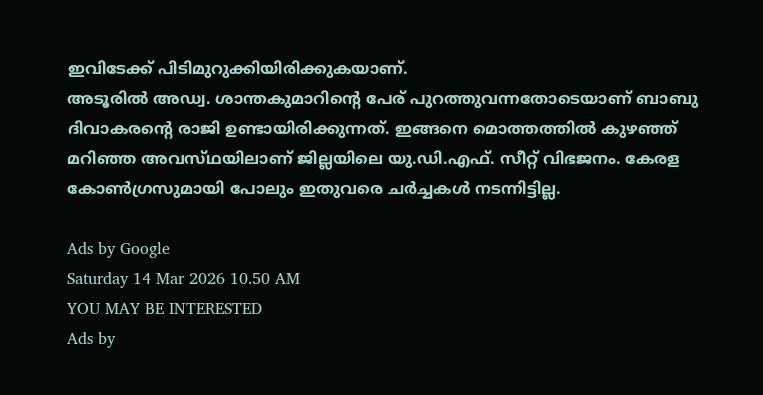ഇവിടേക്ക്‌ പിടിമുറുക്കിയിരിക്കുകയാണ്‌.
അടൂരില്‍ അഡ്വ. ശാന്തകുമാറിന്റെ പേര്‌ പുറത്തുവന്നതോടെയാണ്‌ ബാബു ദിവാകരന്റെ രാജി ഉണ്ടായിരിക്കുന്നത്‌. ഇങ്ങനെ മൊത്തത്തില്‍ കുഴഞ്ഞ്‌ മറിഞ്ഞ അവസ്‌ഥയിലാണ്‌ ജില്ലയിലെ യു.ഡി.എഫ്‌. സീറ്റ്‌ വിഭജനം. കേരള കോണ്‍ഗ്രസുമായി പോലും ഇതുവരെ ചര്‍ച്ചകള്‍ നടന്നിട്ടില്ല.

Ads by Google
Saturday 14 Mar 2026 10.50 AM
YOU MAY BE INTERESTED
Ads by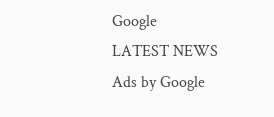Google
LATEST NEWS
Ads by Google